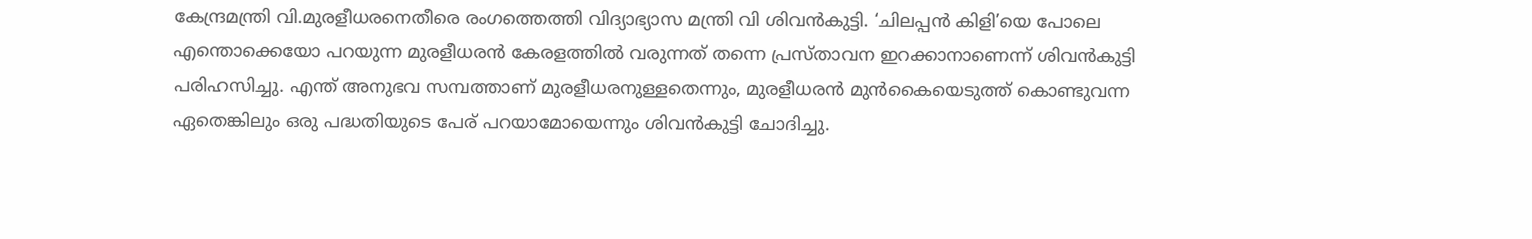കേന്ദ്രമന്ത്രി വി.മുരളീധരനെതീരെ രംഗത്തെത്തി വിദ്യാഭ്യാസ മന്ത്രി വി ശിവൻകുട്ടി. ‘ചിലപ്പൻ കിളി’യെ പോലെ എന്തൊക്കെയോ പറയുന്ന മുരളീധരൻ കേരളത്തിൽ വരുന്നത് തന്നെ പ്രസ്താവന ഇറക്കാനാണെന്ന് ശിവൻകുട്ടി പരിഹസിച്ചു. എന്ത് അനുഭവ സമ്പത്താണ് മുരളീധരനുള്ളതെന്നും, മുരളീധരൻ മുൻകൈയെടുത്ത് കൊണ്ടുവന്ന ഏതെങ്കിലും ഒരു പദ്ധതിയുടെ പേര് പറയാമോയെന്നും ശിവൻകുട്ടി ചോദിച്ചു.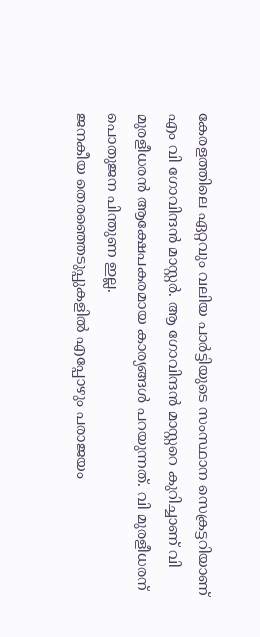കേരളത്തിലെ ഏറ്റവും വലിയ പാർട്ടിയുടെ സംസ്ഥാന സെക്രട്ടറിയാണ് എം വി ഗോവിന്ദൻ മാസ്റ്റർ. ആ ഗോവിന്ദൻ മാസ്റ്ററെ കുറിച്ചാണ് വി മുരളീധരൻ ആക്ഷേപകരമായ കാര്യങ്ങൾ പറയുന്നത്. വി മുരളീധരന് പൊതുജന പിന്തുണ ഇല്ല.
ജനകീയ തെരഞ്ഞെടുപ്പുകളിൽ എപ്പോഴും പരാജയം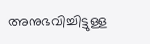അനുഭവിച്ചിട്ടുള്ള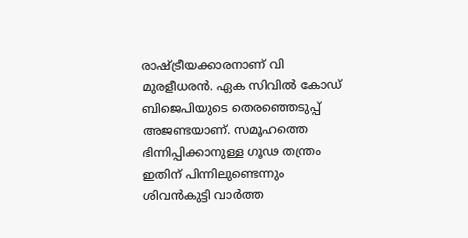രാഷ്ട്രീയക്കാരനാണ് വി മുരളീധരൻ. ഏക സിവിൽ കോഡ് ബിജെപിയുടെ തെരഞ്ഞെടുപ്പ് അജണ്ടയാണ്. സമൂഹത്തെ ഭിന്നിപ്പിക്കാനുള്ള ഗൂഢ തന്ത്രം ഇതിന് പിന്നിലുണ്ടെന്നും ശിവൻകുട്ടി വാർത്ത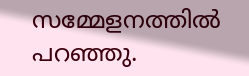സമ്മേളനത്തിൽ പറഞ്ഞു.